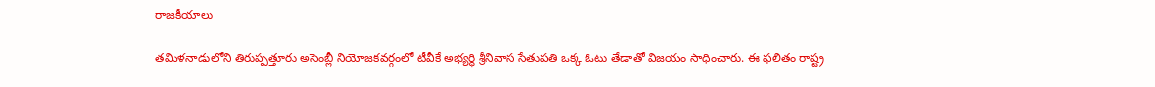రాజకీయాలు

తమిళనాడులోని తిరుప్పత్తూరు అసెంబ్లీ నియోజకవర్గంలో టీవీకే అభ్యర్థి శ్రీనివాస సేతుపతి ఒక్క ఓటు తేడాతో విజయం సాధించారు. ఈ ఫలితం రాష్ట్ర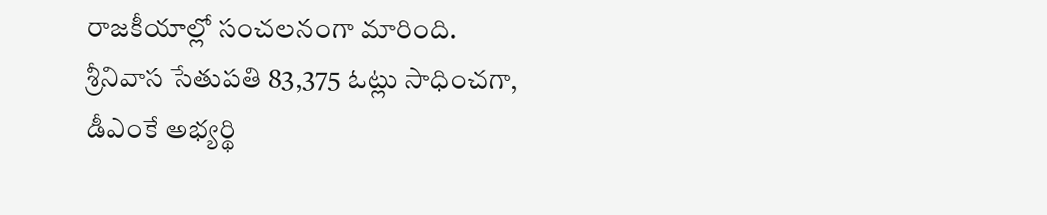రాజకీయాల్లో సంచలనంగా మారింది.
శ్రీనివాస సేతుపతి 83,375 ఓట్లు సాధించగా, డీఎంకే అభ్యర్థి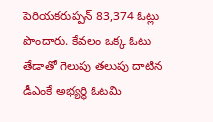పెరియకరుప్పన్ 83,374 ఓట్లు పొందారు. కేవలం ఒక్క ఓటు తేడాతో గెలుపు తలుపు దాటిన డీఎంకే అభ్యర్థి ఓటమి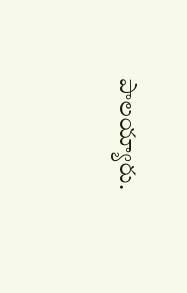పాలయ్యారు.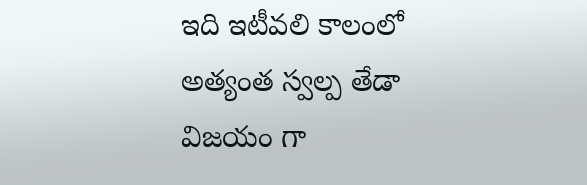ఇది ఇటీవలి కాలంలో అత్యంత స్వల్ప తేడా విజయం గా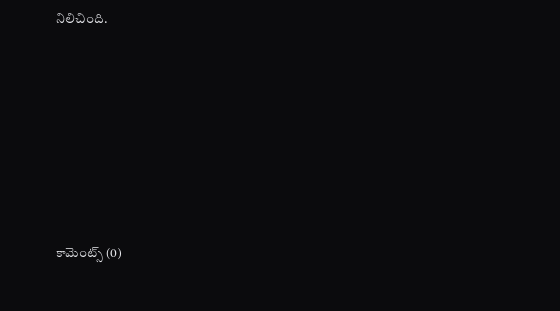నిలిచింది.












కామెంట్స్ (0)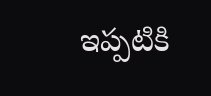ఇప్పటికి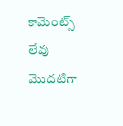కామెంట్స్ లేవు
మొదటిగా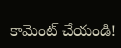కామెంట్ చేయండి!